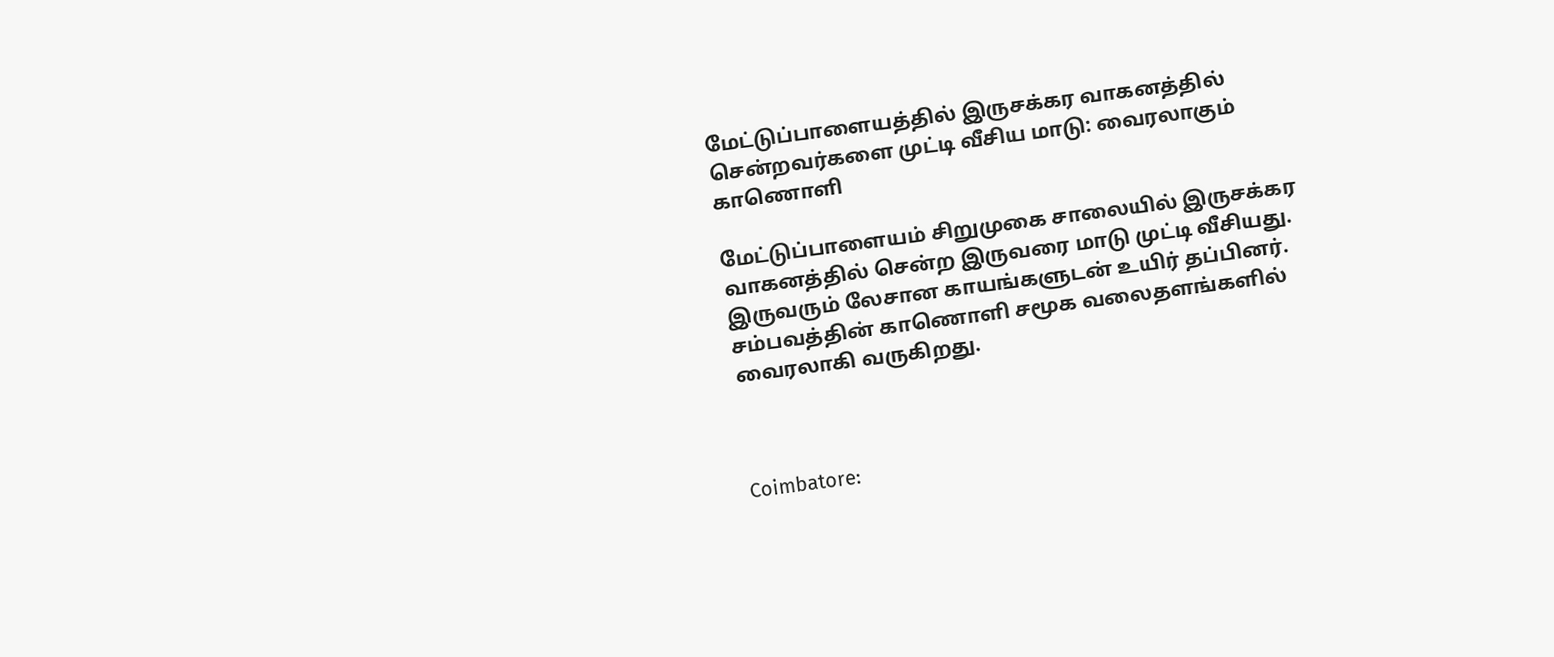மேட்டுப்பாளையத்தில் இருசக்கர வாகனத்தில் சென்றவர்களை முட்டி வீசிய மாடு: வைரலாகும் காணொளி

மேட்டுப்பாளையம் சிறுமுகை சாலையில் இருசக்கர வாகனத்தில் சென்ற இருவரை மாடு முட்டி வீசியது. இருவரும் லேசான காயங்களுடன் உயிர் தப்பினர். சம்பவத்தின் காணொளி சமூக வலைதளங்களில் வைரலாகி வருகிறது.



Coimbatore: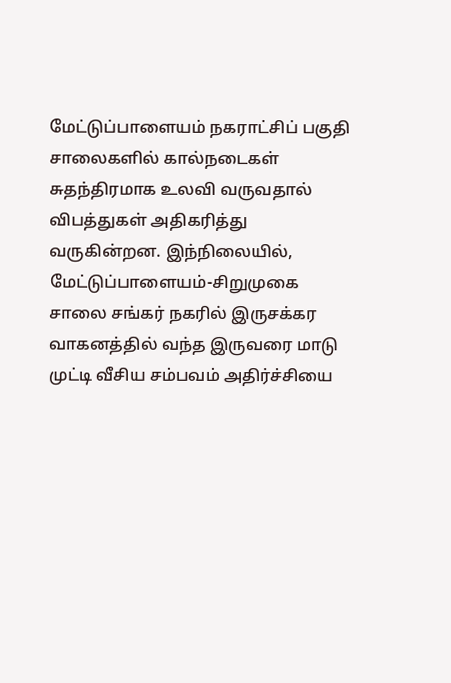மேட்டுப்பாளையம் நகராட்சிப் பகுதி சாலைகளில் கால்நடைகள் சுதந்திரமாக உலவி வருவதால் விபத்துகள் அதிகரித்து வருகின்றன. இந்நிலையில், மேட்டுப்பாளையம்-சிறுமுகை சாலை சங்கர் நகரில் இருசக்கர வாகனத்தில் வந்த இருவரை மாடு முட்டி வீசிய சம்பவம் அதிர்ச்சியை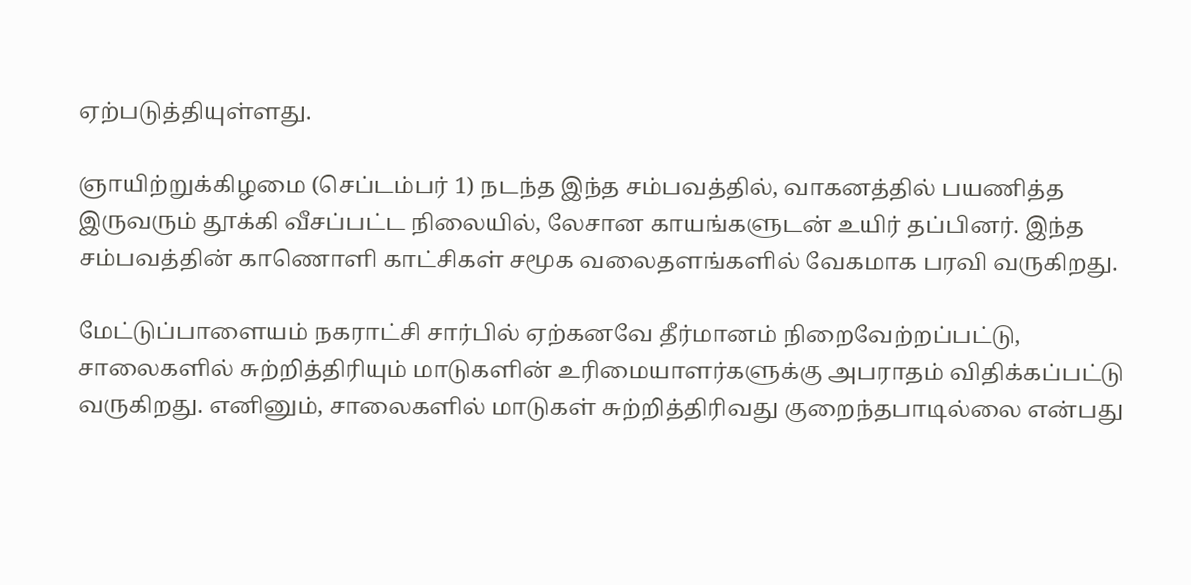ஏற்படுத்தியுள்ளது.

ஞாயிற்றுக்கிழமை (செப்டம்பர் 1) நடந்த இந்த சம்பவத்தில், வாகனத்தில் பயணித்த இருவரும் தூக்கி வீசப்பட்ட நிலையில், லேசான காயங்களுடன் உயிர் தப்பினர். இந்த சம்பவத்தின் காணொளி காட்சிகள் சமூக வலைதளங்களில் வேகமாக பரவி வருகிறது.

மேட்டுப்பாளையம் நகராட்சி சார்பில் ஏற்கனவே தீர்மானம் நிறைவேற்றப்பட்டு, சாலைகளில் சுற்றித்திரியும் மாடுகளின் உரிமையாளர்களுக்கு அபராதம் விதிக்கப்பட்டு வருகிறது. எனினும், சாலைகளில் மாடுகள் சுற்றித்திரிவது குறைந்தபாடில்லை என்பது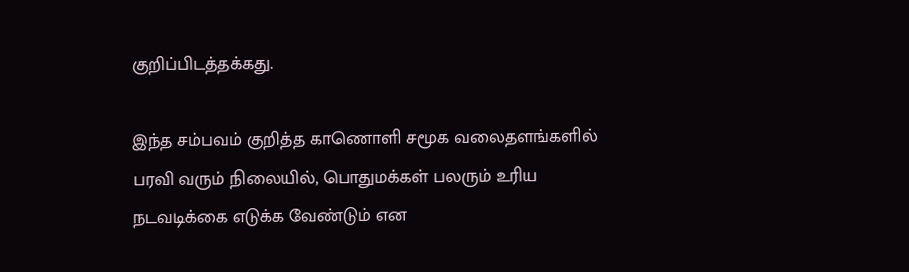குறிப்பிடத்தக்கது.

இந்த சம்பவம் குறித்த காணொளி சமூக வலைதளங்களில் பரவி வரும் நிலையில், பொதுமக்கள் பலரும் உரிய நடவடிக்கை எடுக்க வேண்டும் என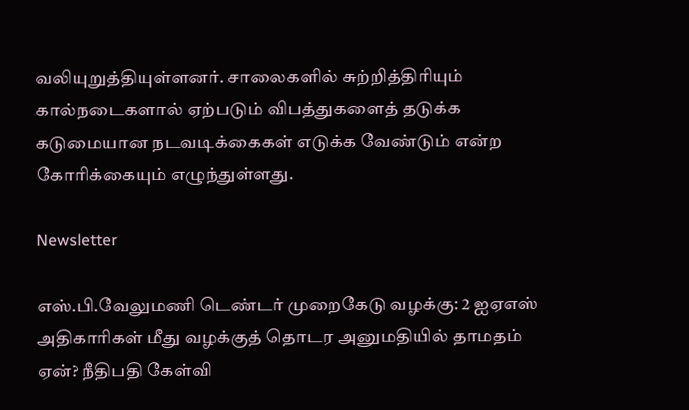வலியுறுத்தியுள்ளனர். சாலைகளில் சுற்றித்திரியும் கால்நடைகளால் ஏற்படும் விபத்துகளைத் தடுக்க கடுமையான நடவடிக்கைகள் எடுக்க வேண்டும் என்ற கோரிக்கையும் எழுந்துள்ளது.

Newsletter

எஸ்.பி.வேலுமணி டெண்டர் முறைகேடு வழக்கு: 2 ஐஏஎஸ் அதிகாரிகள் மீது வழக்குத் தொடர அனுமதியில் தாமதம் ஏன்? நீதிபதி கேள்வி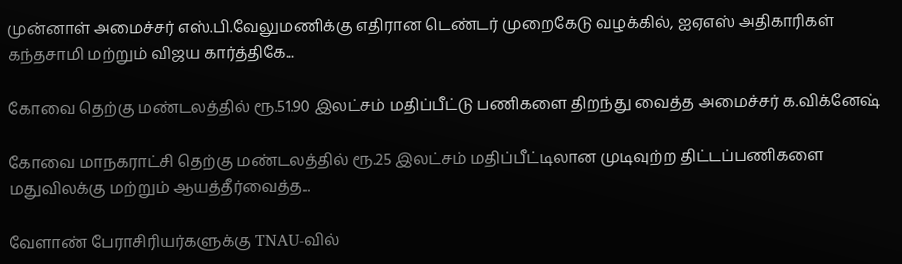முன்னாள் அமைச்சர் எஸ்.பி.வேலுமணிக்கு எதிரான டெண்டர் முறைகேடு வழக்கில், ஐஏஎஸ் அதிகாரிகள் கந்தசாமி மற்றும் விஜய கார்த்திகே...

கோவை தெற்கு மண்டலத்தில் ரூ.51.90 இலட்சம் மதிப்பீட்டு பணிகளை திறந்து வைத்த அமைச்சர் க.விக்னேஷ்

கோவை மாநகராட்சி தெற்கு மண்டலத்தில் ரூ.25 இலட்சம் மதிப்பீட்டிலான முடிவுற்ற திட்டப்பணிகளை மதுவிலக்கு மற்றும் ஆயத்தீர்வைத்த...

வேளாண் பேராசிரியர்களுக்கு TNAU-வில்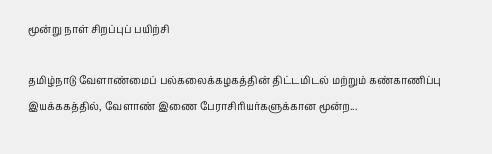மூன்று நாள் சிறப்புப் பயிற்சி

தமிழ்நாடு வேளாண்மைப் பல்கலைக்கழகத்தின் திட்டமிடல் மற்றும் கண்காணிப்பு இயக்ககத்தில், வேளாண் இணை பேராசிரியர்களுக்கான மூன்ற...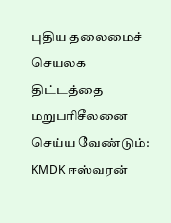புதிய தலைமைச் செயலக திட்டத்தை மறுபரிசீலனை செய்ய வேண்டும்: KMDK ஈஸ்வரன்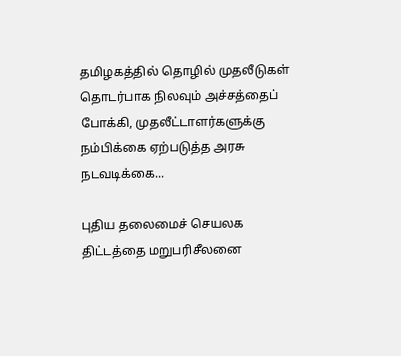தமிழகத்தில் தொழில் முதலீடுகள் தொடர்பாக நிலவும் அச்சத்தைப் போக்கி, முதலீட்டாளர்களுக்கு நம்பிக்கை ஏற்படுத்த அரசு நடவடிக்கை...

புதிய தலைமைச் செயலக திட்டத்தை மறுபரிசீலனை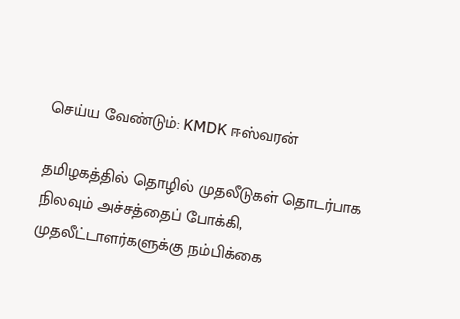செய்ய வேண்டும்: KMDK ஈஸ்வரன்

தமிழகத்தில் தொழில் முதலீடுகள் தொடர்பாக நிலவும் அச்சத்தைப் போக்கி, முதலீட்டாளர்களுக்கு நம்பிக்கை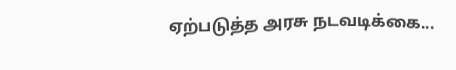ஏற்படுத்த அரசு நடவடிக்கை...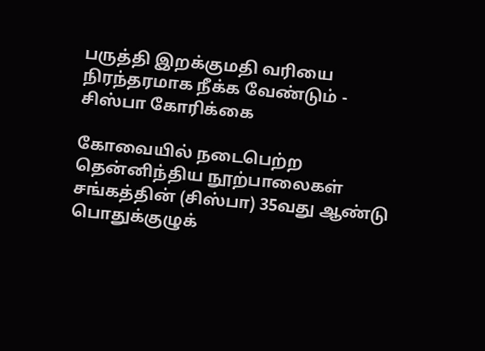பருத்தி இறக்குமதி வரியை நிரந்தரமாக நீக்க வேண்டும் - சிஸ்பா கோரிக்கை

கோவையில் நடைபெற்ற தென்னிந்திய நூற்பாலைகள் சங்கத்தின் (சிஸ்பா) 35வது ஆண்டு பொதுக்குழுக்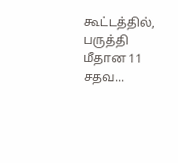கூட்டத்தில், பருத்தி மீதான 11 சதவ...